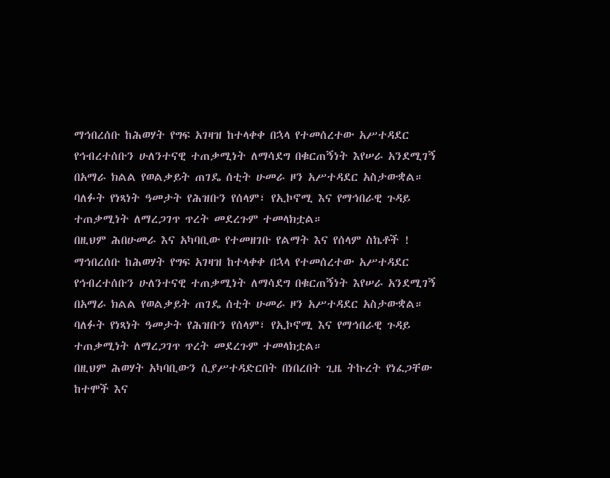ማኅበረሰቡ ከሕወሃት የግፍ አገዛዝ ከተላቀቀ በኋላ የተመሰረተው አሥተዳደር የኅብረተሰቡን ሁለንተናዊ ተጠቃሚነት ለማሳደግ በቁርጠኝነት እየሠራ አንደሚገኝ በአማራ ክልል የወልቃይት ጠገዴ ሰቲት ሁመራ ዞን አሥተዳደር አስታውቋል።
ባለፉት የነጻነት ዓመታት የሕዝቡን የሰላም፣ የኢኮኖሚ እና የማኅበራዊ ጉዳይ ተጠቃሚነት ለማረጋገጥ ጥረት መደረጉም ተመላክቷል።
በዚህም ሕበሁመራ እና አካባቢው የተመዘገቡ የልማት እና የሰላም ስኬቶች !
ማኅበረሰቡ ከሕወሃት የግፍ አገዛዝ ከተላቀቀ በኋላ የተመሰረተው አሥተዳደር የኅብረተሰቡን ሁለንተናዊ ተጠቃሚነት ለማሳደግ በቁርጠኝነት እየሠራ አንደሚገኝ በአማራ ክልል የወልቃይት ጠገዴ ሰቲት ሁመራ ዞን አሥተዳደር አስታውቋል።
ባለፉት የነጻነት ዓመታት የሕዝቡን የሰላም፣ የኢኮኖሚ እና የማኅበራዊ ጉዳይ ተጠቃሚነት ለማረጋገጥ ጥረት መደረጉም ተመላክቷል።
በዚህም ሕወሃት አካባቢውን ሲያሥተዳድርበት በነበረበት ጊዜ ትኩረት የነፈጋቸው ከተሞች እና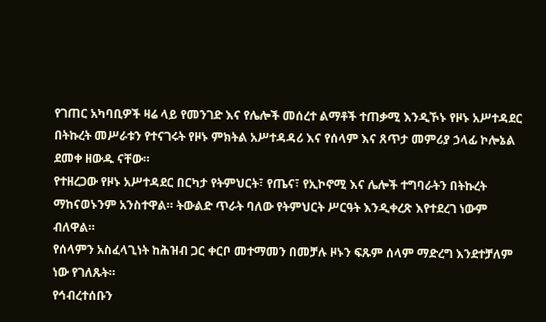የገጠር አካባቢዎች ዛሬ ላይ የመንገድ እና የሌሎች መሰረተ ልማቶች ተጠቃሚ እንዲኾኑ የዞኑ አሥተዳደር በትኩረት መሥራቱን የተናገሩት የዞኑ ምክትል አሥተዳዳሪ እና የሰላም እና ጸጥታ መምሪያ ኃላፊ ኮሎኔል ደመቀ ዘውዱ ናቸው።
የተዘረጋው የዞኑ አሥተዳደር በርካታ የትምህርት፣ የጤና፣ የኢኮኖሚ እና ሌሎች ተግባራትን በትኩረት ማከናወኑንም አንስተዋል። ትውልድ ጥራት ባለው የትምህርት ሥርዓት እንዲቀረጽ እየተደረገ ነውም ብለዋል።
የሰላምን አስፈላጊነት ከሕዝብ ጋር ቀርቦ መተማመን በመቻሉ ዞኑን ፍጹም ሰላም ማድረግ እንደተቻለም ነው የገለጹት።
የኅብረተሰቡን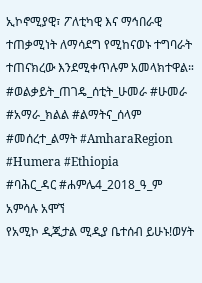ኢኮኖሚያዊ፣ ፖለቲካዊ እና ማኅበራዊ ተጠቃሚነት ለማሳደግ የሚከናወኑ ተግባራት ተጠናክረው እንደሚቀጥሉም አመላክተዋል።
#ወልቃይት_ጠገዴ_ሰቲት_ሁመራ #ሁመራ #አማራ_ክልል #ልማትና_ሰላም #መሰረተ_ልማት #AmharaRegion #Humera #Ethiopia
#ባሕር_ዳር #ሐምሌ4_2018_ዓ_ም
አምሳሉ አሞኘ
የአሚኮ ዲጂታል ሚዲያ ቤተሰብ ይሁኑ!ወሃት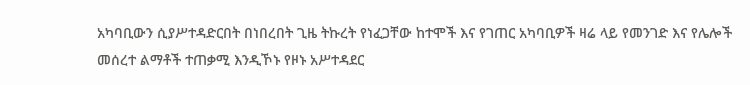አካባቢውን ሲያሥተዳድርበት በነበረበት ጊዜ ትኩረት የነፈጋቸው ከተሞች እና የገጠር አካባቢዎች ዛሬ ላይ የመንገድ እና የሌሎች መሰረተ ልማቶች ተጠቃሚ እንዲኾኑ የዞኑ አሥተዳደር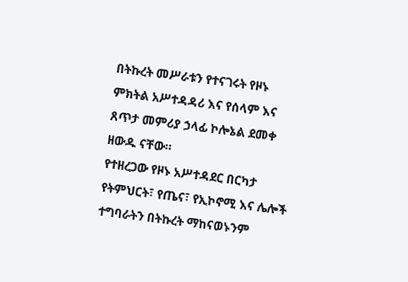በትኩረት መሥራቱን የተናገሩት የዞኑ ምክትል አሥተዳዳሪ እና የሰላም እና ጸጥታ መምሪያ ኃላፊ ኮሎኔል ደመቀ ዘውዱ ናቸው።
የተዘረጋው የዞኑ አሥተዳደር በርካታ የትምህርት፣ የጤና፣ የኢኮኖሚ እና ሌሎች ተግባራትን በትኩረት ማከናወኑንም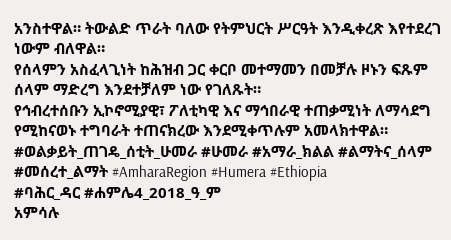አንስተዋል። ትውልድ ጥራት ባለው የትምህርት ሥርዓት እንዲቀረጽ እየተደረገ ነውም ብለዋል።
የሰላምን አስፈላጊነት ከሕዝብ ጋር ቀርቦ መተማመን በመቻሉ ዞኑን ፍጹም ሰላም ማድረግ እንደተቻለም ነው የገለጹት።
የኅብረተሰቡን ኢኮኖሚያዊ፣ ፖለቲካዊ እና ማኅበራዊ ተጠቃሚነት ለማሳደግ የሚከናወኑ ተግባራት ተጠናክረው እንደሚቀጥሉም አመላክተዋል።
#ወልቃይት_ጠገዴ_ሰቲት_ሁመራ #ሁመራ #አማራ_ክልል #ልማትና_ሰላም #መሰረተ_ልማት #AmharaRegion #Humera #Ethiopia
#ባሕር_ዳር #ሐምሌ4_2018_ዓ_ም
አምሳሉ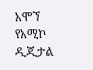አሞኘ
የአሚኮ ዲጂታል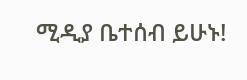ሚዲያ ቤተሰብ ይሁኑ!